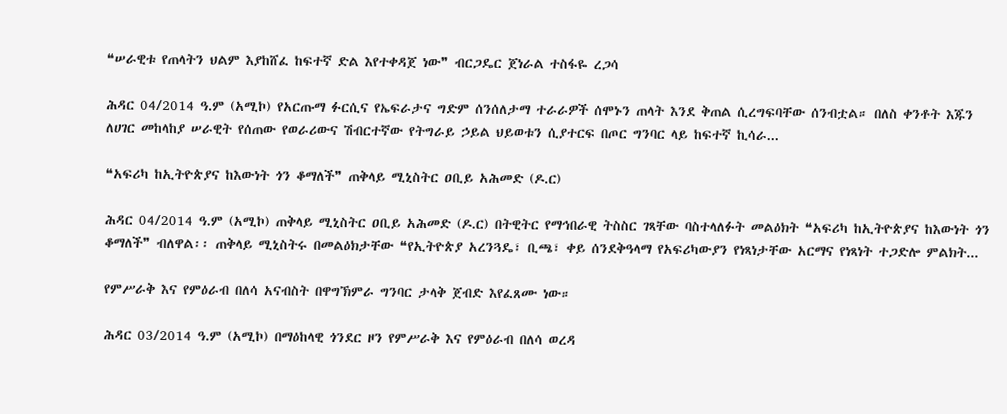❝ሠራዊቱ የጠላትን ህልም እያከሸፈ ከፍተኛ ድል እየተቀዳጀ ነው❞ ብርጋዴር ጀነራል ተስፋዬ ረጋሳ

ሕዳር 04/2014 ዓ.ም (አሚኮ) የአርጡማ ፉርሲና የኤፍራታና ግድም ሰንሰለታማ ተራራዎች ሰሞኑን ጠላት እንደ ቅጠል ሲረግፍባቸው ሰንብቷል። በለስ ቀንቶት እጁን ለሀገር መከላከያ ሠራዊት የሰጠው የወራሪውና ሽብርተኛው የትግራይ ኃይል ህይወቱን ሲያተርፍ በጦር ግንባር ላይ ከፍተኛ ኪሳራ...

❝አፍሪካ ከኢትዮጵያና ከእውነት ጎን ቆማለች❞ ጠቅላይ ሚኒስትር ዐቢይ አሕመድ (ዶ.ር)

ሕዳር 04/2014 ዓ.ም (አሚኮ) ጠቅላይ ሚኒስትር ዐቢይ አሕመድ (ዶ.ር) በትዊትር የማኅበራዊ ትስስር ገጻቸው ባስተላለፉት መልዕክት ❝አፍሪካ ከኢትዮጵያና ከእውነት ጎን ቆማለች❞ ብለዋል፡፡ ጠቅላይ ሚኒስትሩ በመልዕክታቸው ❝የኢትዮጵያ አረንጓዴ፣ ቢጫ፣ ቀይ ሰንደቅዓላማ የአፍሪካውያን የነጻነታቸው አርማና የነጻነት ተጋድሎ ምልክት...

የምሥራቅ እና የምዕራብ በለሳ አናብስት በዋግኽምራ ግንባር ታላቅ ጀብድ እየፈጸሙ ነው።

ሕዳር 03/2014 ዓ.ም (አሚኮ) በማዕከላዊ ጎንደር ዞን የምሥራቅ እና የምዕራብ በለሳ ወረዳ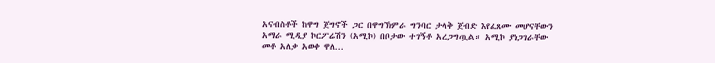አናብስቶች ከዋግ ጀግኖች ጋር በዋግኽምራ ግንባር ታላቅ ጀብድ እየፈጸሙ መሆናቸውን አማራ ሚዲያ ኮርፖሬሽን (አሚኮ) በቦታው ተገኝቶ አረጋግጧል። አሚኮ ያነጋገራቸው መቶ አለቃ አወቀ ዋለ...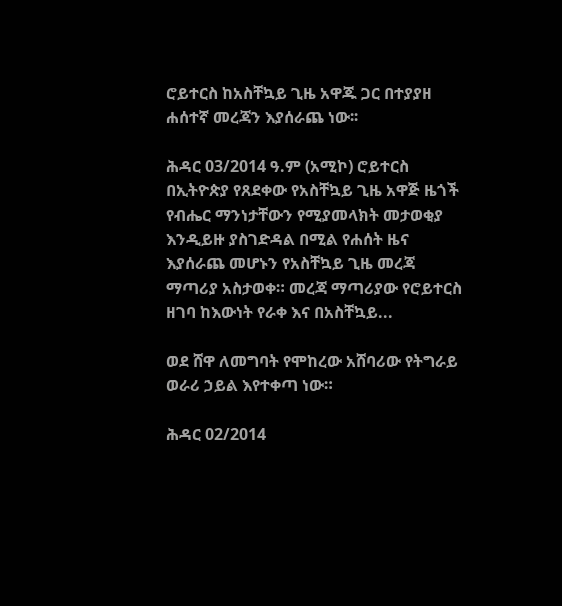ሮይተርስ ከአስቸኳይ ጊዜ አዋጁ ጋር በተያያዘ ሐሰተኛ መረጃን እያሰራጨ ነው፡፡

ሕዳር 03/2014 ዓ.ም (አሚኮ) ሮይተርስ በኢትዮጵያ የጸደቀው የአስቸኳይ ጊዜ አዋጅ ዜጎች የብሔር ማንነታቸውን የሚያመላክት መታወቂያ እንዲይዙ ያስገድዳል በሚል የሐሰት ዜና እያሰራጨ መሆኑን የአስቸኳይ ጊዜ መረጃ ማጣሪያ አስታወቀ። መረጃ ማጣሪያው የሮይተርስ ዘገባ ከእውነት የራቀ እና በአስቸኳይ...

ወደ ሸዋ ለመግባት የሞከረው አሸባሪው የትግራይ ወራሪ ኃይል እየተቀጣ ነው።

ሕዳር 02/2014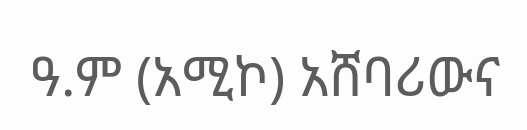ዓ.ም (አሚኮ) አሸባሪውና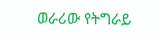ወራሪው የትግራይ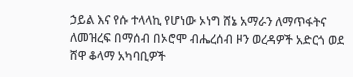ኃይል እና የሱ ተላላኪ የሆነው ኦነግ ሸኔ አማራን ለማጥፋትና ለመዝረፍ በማሰብ በኦሮሞ ብሔረሰብ ዞን ወረዳዎች አድርጎ ወደ ሸዋ ቆላማ አካባቢዎች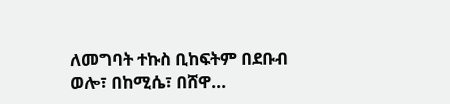ለመግባት ተኩስ ቢከፍትም በደቡብ ወሎ፣ በከሚሴ፣ በሸዋ...